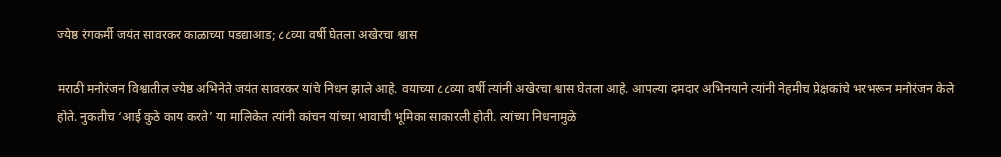ज्येष्ठ रंगकर्मी जयंत सावरकर काळाच्या पडद्याआड; ८८व्या वर्षी घेतला अखेरचा श्वास

मराठी मनोरंजन विश्वातील ज्येष्ठ अभिनेते जयंत सावरकर यांचे निधन झाले आहे. वयाच्या ८८व्या वर्षी त्यांनी अखेरचा श्वास घेतला आहे. आपल्या दमदार अभिनयाने त्यांनी नेहमीच प्रेक्षकांचे भरभरून मनोरंजन केले होते. नुकतीच ‘आई कुठे काय करते’ या मालिकेत त्यांनी कांचन यांच्या भावाची भूमिका साकारली होती. त्यांच्या निधनामुळे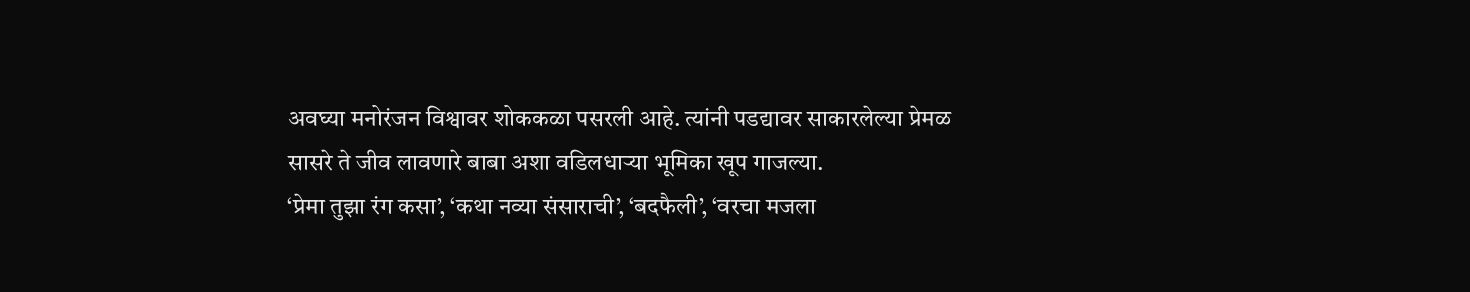अवघ्या मनोरंजन विश्वावर शोककळा पसरली आहे. त्यांनी पडद्यावर साकारलेल्या प्रेमळ सासरे ते जीव लावणारे बाबा अशा वडिलधाऱ्या भूमिका खूप गाजल्या.
‘प्रेमा तुझा रंग कसा’, ‘कथा नव्या संसाराची’, ‘बदफैली’, ‘वरचा मजला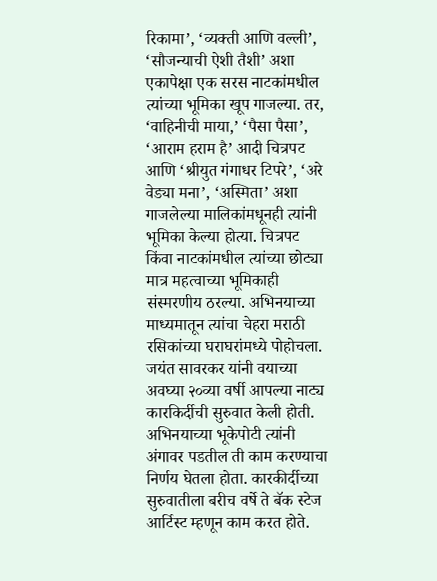रिकामा’, ‘व्यक्ती आणि वल्ली’, ‘सौजन्याची ऐशी तैशी’ अशा एकापेक्षा एक सरस नाटकांमधील त्यांच्या भूमिका खूप गाजल्या. तर, ‘वाहिनीची माया,’ ‘पैसा पैसा’, ‘आराम हराम है’ आदी चित्रपट आणि ‘श्रीयुत गंगाधर टिपरे’, ‘अरे वेड्या मना’, ‘अस्मिता’ अशा गाजलेल्या मालिकांमधूनही त्यांनी भूमिका केल्या होत्या. चित्रपट किंवा नाटकांमधील त्यांच्या छोट्या मात्र महत्वाच्या भूमिकाही संस्मरणीय ठरल्या. अभिनयाच्या माध्यमातून त्यांचा चेहरा मराठी रसिकांच्या घराघरांमध्ये पोहोचला.
जयंत सावरकर यांनी वयाच्या अवघ्या २०व्या वर्षी आपल्या नाट्य कारकिर्दीची सुरुवात केली होती. अभिनयाच्या भूकेपोटी त्यांनी अंगावर पडतील ती काम करण्याचा निर्णय घेतला होता. कारकीर्दीच्या सुरुवातीला बरीच वर्षे ते बॅक स्टेज आर्टिस्ट म्हणून काम करत होते.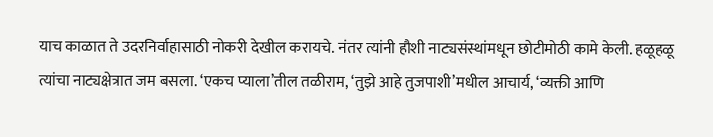याच काळात ते उदरनिर्वाहासाठी नोकरी देखील करायचे. नंतर त्यांनी हौशी नाट्यसंस्थांमधून छोटीमोठी कामे केली. हळूहळू त्यांचा नाट्यक्षेत्रात जम बसला. ‘एकच प्याला’तील तळीराम, ‘तुझे आहे तुजपाशी’मधील आचार्य, ‘व्यक्ती आणि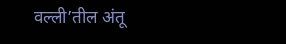वल्ली’तील अंतू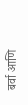बर्वा आणि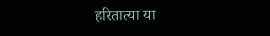हरितात्या या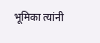भूमिका त्यांनी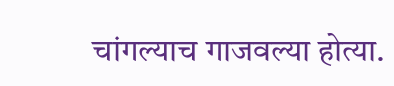चांगल्याच गाजवल्या होत्या.